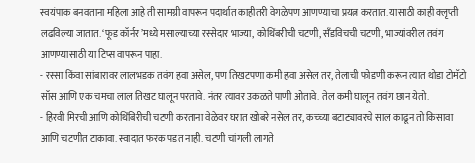स्वयंपाक बनवताना महिला आहे ती सामग्री वापरून पदार्थात काहीतरी वेगळेपण आणण्याचा प्रयत्न करतात. यासाठी काही क्लृप्ती लढविल्या जातात. ‘फूड कॉर्नर’मध्ये मसाल्याच्या रस्सेदार भाज्या, कोथिंबरीची चटणी, सँडविचची चटणी, भाज्यांवरील तवंग आणण्यासाठी या टिप्स वापरून पाहा.
- रस्सा किंवा सांबारावर लालभडक तवंग हवा असेल, पण तिखटपणा कमी हवा असेल तर, तेलाची फोडणी करून त्यात थोडा टोमॅटो सॉस आणि एक चमचा लाल तिखट घालून परतावे. नंतर त्यावर उकळते पाणी ओतावे. तेल कमी घालून तवंग छान येतो.
- हिरवी मिरची आणि कोथिंबिरीची चटणी करताना वेळेवर घरात खोबरे नसेल तर, कच्च्या बटाट्यावरचे साल काढून तो किसावा आणि चटणीत टाकावा. स्वादात फरक पडत नाही. चटणी चांगली लागते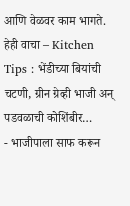आणि वेळवर काम भागते.
हेही वाचा – Kitchen Tips : भेंडीच्या बियांची चटणी, ग्रीन ग्रेव्ही भाजी अन् पडवळाची कोशिंबीर…
- भाजीपाला साफ करून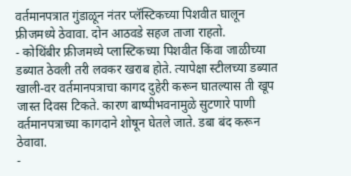वर्तमानपत्रात गुंडाळून नंतर प्लॅस्टिकच्या पिशवीत घालून फ्रीजमध्ये ठेवावा. दोन आठवडे सहज ताजा राहतो.
- कोथिंबीर फ्रीजमध्ये प्लास्टिकच्या पिशवीत किंवा जाळीच्या डब्यात ठेवली तरी लवकर खराब होते. त्यापेक्षा स्टीलच्या डब्यात खाली-वर वर्तमानपत्राचा कागद दुहेरी करून घातल्यास ती खूप जास्त दिवस टिकते. कारण बाष्पीभवनामुळे सुटणारे पाणी वर्तमानपत्राच्या कागदाने शोषून घेतले जाते. डबा बंद करून ठेवावा.
-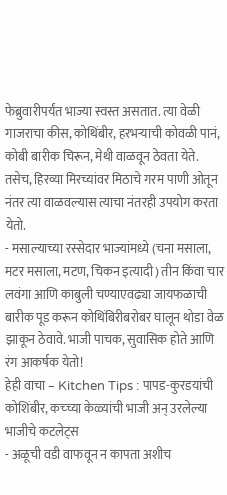फेब्रुवारीपर्यंत भाज्या स्वस्त असतात. त्या वेळी गाजराचा कीस, कोथिंबीर, हरभऱ्याची कोवळी पानं, कोबी बारीक चिरून, मेथी वाळवून ठेवता येते. तसेच, हिरव्या मिरच्यांवर मिठाचे गरम पाणी ओतून नंतर त्या वाळवल्यास त्याचा नंतरही उपयोग करता येतो.
- मसाल्याच्या रस्सेदार भाज्यांमध्ये (चना मसाला, मटर मसाला, मटण, चिकन इत्यादी) तीन किंवा चार लवंगा आणि काबुली चण्याएवढ्या जायफळाची बारीक पूड करून कोथिंबिरीबरोबर घालून थोडा वेळ झाकून ठेवावे. भाजी पाचक, सुवासिक होते आणि रंग आकर्षक येतो!
हेही वाचा – Kitchen Tips : पापड-कुरडयांची कोशिंबीर, कच्च्या केळ्यांची भाजी अन् उरलेल्या भाजीचे कटलेट्स
- अळूची वडी वाफवून न कापता अशीच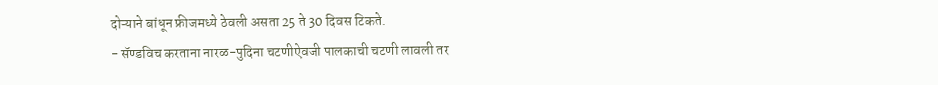दोऱ्याने बांधून फ्रीजमध्ये ठेवली असता 25 ते 30 दिवस टिकते.
- सॅण्डविच करताना नारळ-पुदिना चटणीऐवजी पालकाची चटणी लावली तर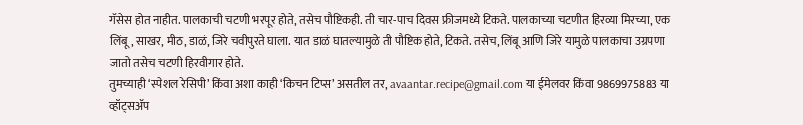गॅसेस होत नाहीत. पालकाची चटणी भरपूर होते, तसेच पौष्टिकही. ती चार-पाच दिवस फ्रीजमध्ये टिकते. पालकाच्या चटणीत हिरव्या मिरच्या, एक लिंबू, साखर, मीठ, डाळं, जिरे चवीपुरते घाला. यात डाळं घातल्यामुळे ती पौष्टिक होते, टिकते. तसेच, लिंबू आणि जिरे यामुळे पालकाचा उग्रपणा जातो तसेच चटणी हिरवीगार होते.
तुमच्याही ‘स्पेशल रेसिपी’ किंवा अशा काही ‘किचन टिप्स’ असतील तर, avaantar.recipe@gmail.com या ईमेलवर किंवा 9869975883 या व्हॉट्सॲप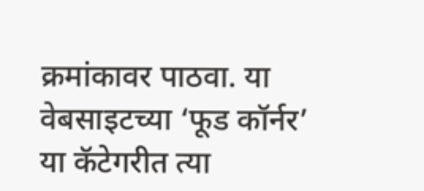क्रमांकावर पाठवा. या वेबसाइटच्या ‘फूड कॉर्नर’ या कॅटेगरीत त्या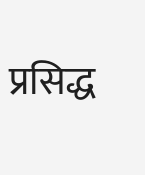प्रसिद्ध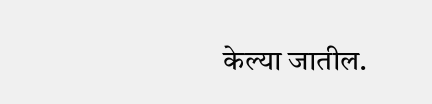केल्या जातील.